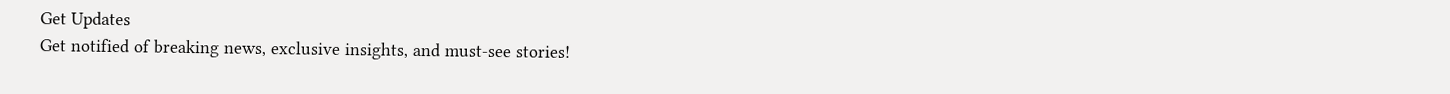Get Updates
Get notified of breaking news, exclusive insights, and must-see stories!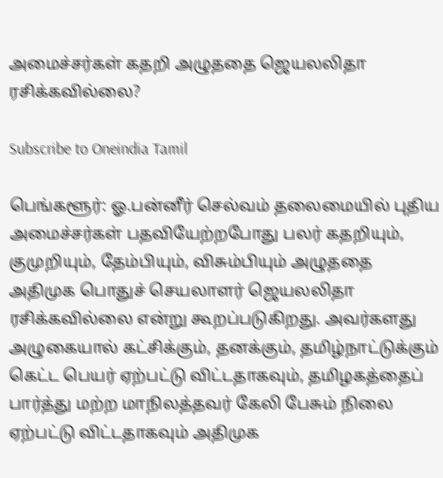அமைச்சர்கள் கதறி அழுததை ஜெயலலிதா ரசிக்கவில்லை?

Subscribe to Oneindia Tamil

பெங்களூர்: ஓ.பன்னீர் செல்வம் தலைமையில் புதிய அமைச்சர்கள் பதவியேற்றபோது பலர் கதறியும், குமுறியும், தேம்பியும், விசும்பியும் அழுததை அதிமுக பொதுச் செயலாளர் ஜெயலலிதா ரசிக்கவில்லை என்று கூறப்படுகிறது. அவர்களது அழுகையால் கட்சிக்கும், தனக்கும், தமிழ்நாட்டுக்கும் கெட்ட பெயர் ஏற்பட்டு விட்டதாகவும், தமிழகத்தைப் பார்த்து மற்ற மாநிலத்தவர் கேலி பேசும் நிலை ஏற்பட்டு விட்டதாகவும் அதிமுக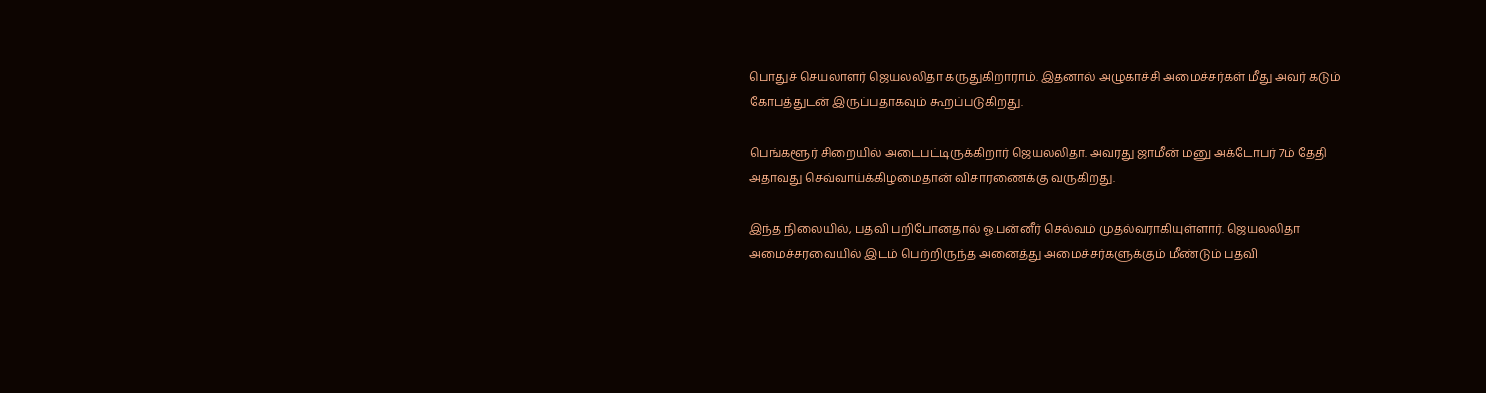பொதுச் செயலாளர் ஜெயலலிதா கருதுகிறாராம். இதனால் அழுகாச்சி அமைச்சர்கள் மீது அவர் கடும் கோபத்துடன் இருப்பதாகவும் கூறப்படுகிறது.

பெங்களூர் சிறையில் அடைபட்டிருக்கிறார் ஜெயலலிதா. அவரது ஜாமீன் மனு அக்டோபர் 7ம் தேதி அதாவது செவ்வாய்க்கிழமைதான் விசாரணைக்கு வருகிறது.

இந்த நிலையில், பதவி பறிபோனதால் ஓ.பன்னீர் செல்வம் முதல்வராகியுள்ளார். ஜெயலலிதா அமைச்சரவையில் இடம் பெற்றிருந்த அனைத்து அமைச்சர்களுக்கும் மீண்டும் பதவி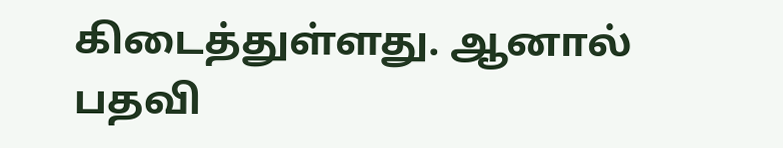கிடைத்துள்ளது. ஆனால் பதவி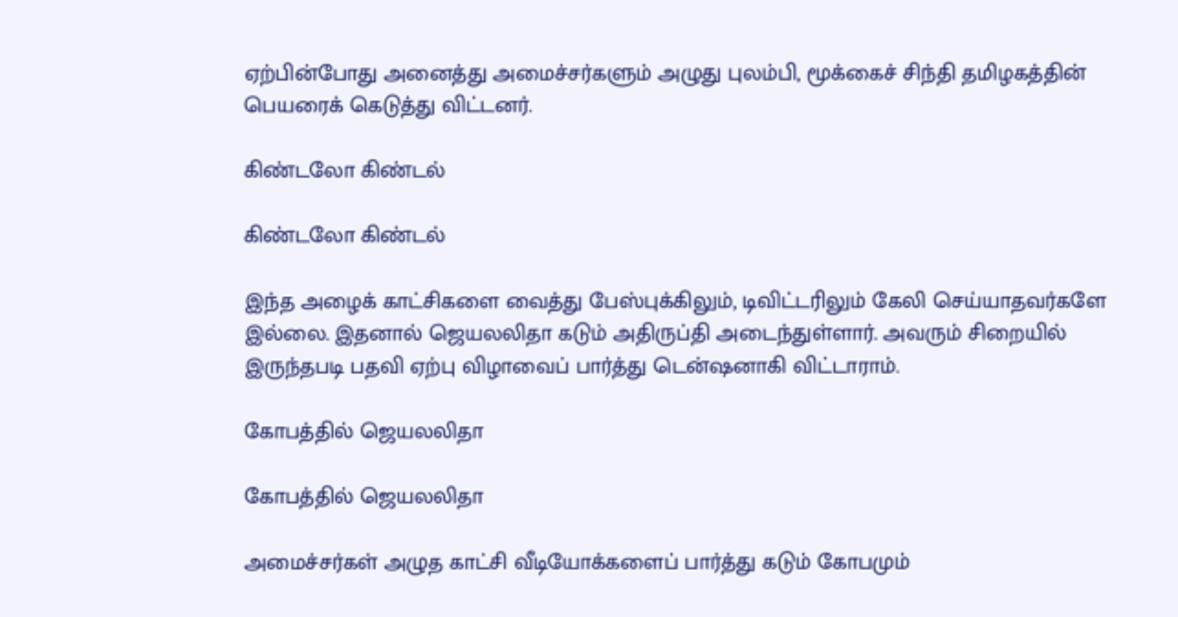ஏற்பின்போது அனைத்து அமைச்சர்களும் அழுது புலம்பி, மூக்கைச் சிந்தி தமிழகத்தின் பெயரைக் கெடுத்து விட்டனர்.

கிண்டலோ கிண்டல்

கிண்டலோ கிண்டல்

இந்த அழைக் காட்சிகளை வைத்து பேஸ்புக்கிலும், டிவிட்டரிலும் கேலி செய்யாதவர்களே இல்லை. இதனால் ஜெயலலிதா கடும் அதிருப்தி அடைந்துள்ளார். அவரும் சிறையில் இருந்தபடி பதவி ஏற்பு விழாவைப் பார்த்து டென்ஷனாகி விட்டாராம்.

கோபத்தில் ஜெயலலிதா

கோபத்தில் ஜெயலலிதா

அமைச்சர்கள் அழுத காட்சி வீடியோக்களைப் பார்த்து கடும் கோபமும்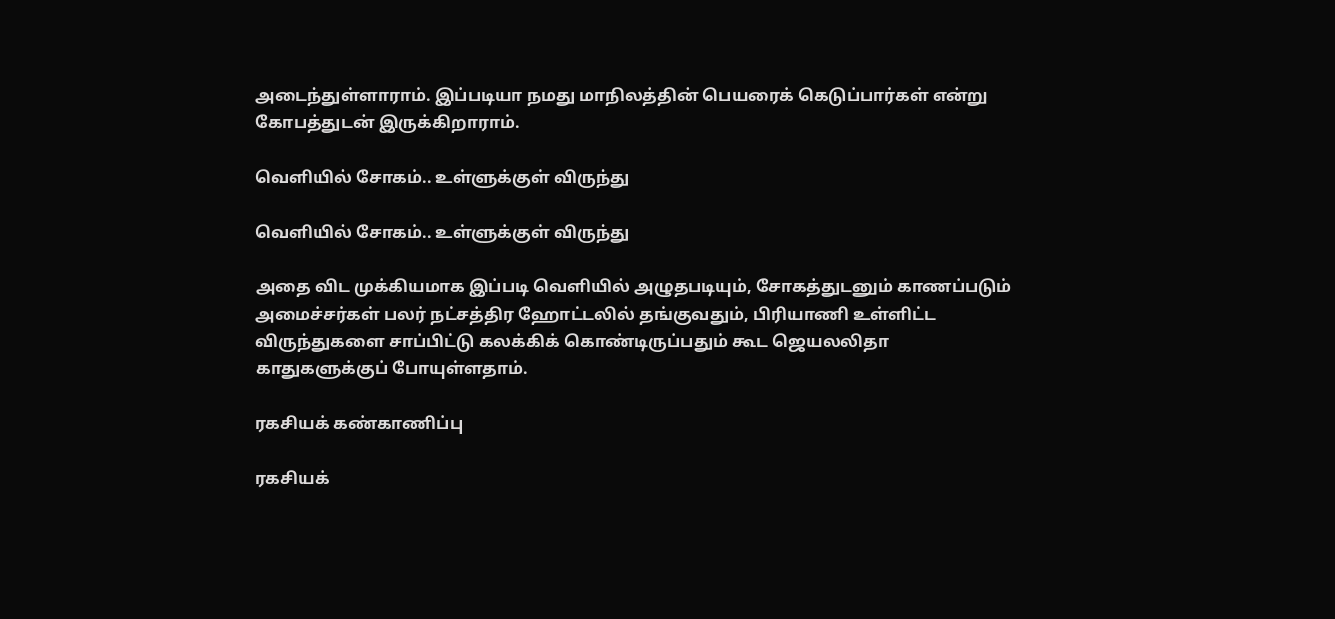அடைந்துள்ளாராம். இப்படியா நமது மாநிலத்தின் பெயரைக் கெடுப்பார்கள் என்று கோபத்துடன் இருக்கிறாராம்.

வெளியில் சோகம்.. உள்ளுக்குள் விருந்து

வெளியில் சோகம்.. உள்ளுக்குள் விருந்து

அதை விட முக்கியமாக இப்படி வெளியில் அழுதபடியும், சோகத்துடனும் காணப்படும் அமைச்சர்கள் பலர் நட்சத்திர ஹோட்டலில் தங்குவதும், பிரியாணி உள்ளிட்ட விருந்துகளை சாப்பிட்டு கலக்கிக் கொண்டிருப்பதும் கூட ஜெயலலிதா காதுகளுக்குப் போயுள்ளதாம்.

ரகசியக் கண்காணிப்பு

ரகசியக்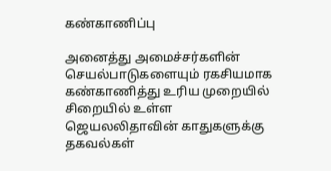கண்காணிப்பு

அனைத்து அமைச்சர்களின் செயல்பாடுகளையும் ரகசியமாக கண்காணித்து உரிய முறையில் சிறையில் உள்ள ஜெயலலிதாவின் காதுகளுக்கு தகவல்கள்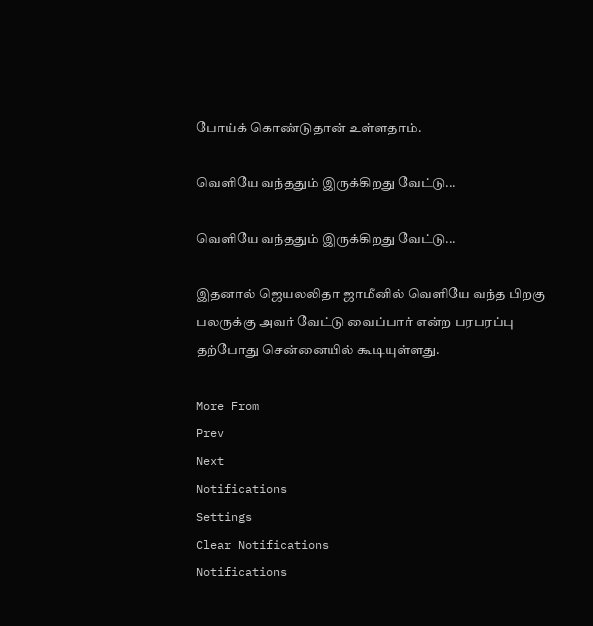போய்க் கொண்டுதான் உள்ளதாம்.

வெளியே வந்ததும் இருக்கிறது வேட்டு...

வெளியே வந்ததும் இருக்கிறது வேட்டு...

இதனால் ஜெயலலிதா ஜாமீனில் வெளியே வந்த பிறகு பலருக்கு அவர் வேட்டு வைப்பார் என்ற பரபரப்பு தற்போது சென்னையில் கூடியுள்ளது.

More From
Prev
Next
Notifications
Settings
Clear Notifications
Notifications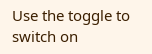Use the toggle to switch on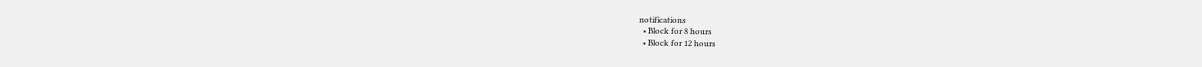notifications
  • Block for 8 hours
  • Block for 12 hours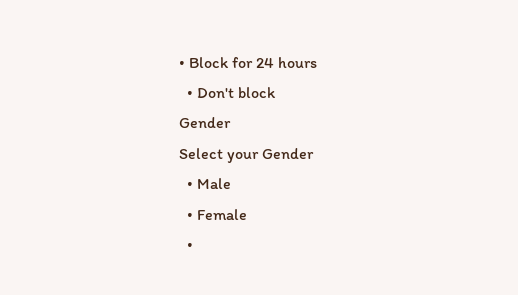• Block for 24 hours
  • Don't block
Gender
Select your Gender
  • Male
  • Female
  •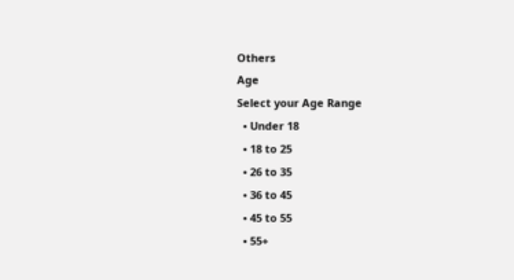Others
Age
Select your Age Range
  • Under 18
  • 18 to 25
  • 26 to 35
  • 36 to 45
  • 45 to 55
  • 55+